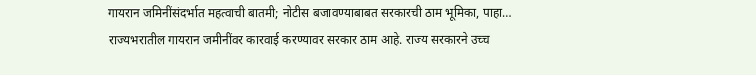गायरान जमिनींसंदर्भात महत्वाची बातमी; नोटीस बजावण्याबाबत सरकारची ठाम भूमिका, पाहा…
राज्यभरातील गायरान जमीनींवर कारवाई करण्यावर सरकार ठाम आहे. राज्य सरकारने उच्च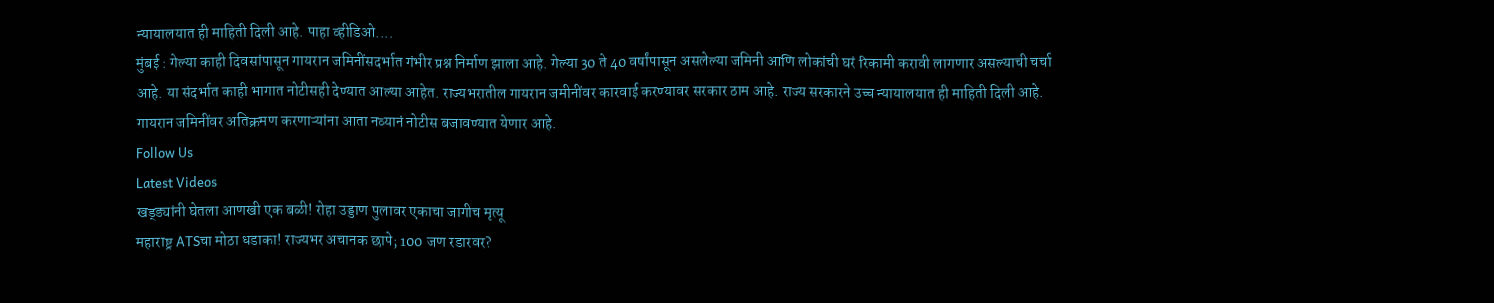न्यायालयात ही माहिती दिली आहे. पाहा व्हीडिओ....
मुंबई : गेल्या काही दिवसांपासून गायरान जमिनींसदर्भात गंभीर प्रश्न निर्माण झाला आहे. गेल्या 30 ते 40 वर्षांपासून असलेल्या जमिनी आणि लोकांची घरं रिकामी करावी लागणार असल्याची चर्चा आहे. या संदर्भात काही भागात नोटीसही देण्यात आल्या आहेत. राज्यभरातील गायरान जमीनींवर कारवाई करण्यावर सरकार ठाम आहे. राज्य सरकारने उच्च न्यायालयात ही माहिती दिली आहे. गायरान जमिनींवर अतिक्रमण करणाऱ्यांना आता नव्यानं नोटीस बजावण्यात येणार आहे.
Follow Us
Latest Videos
खड्ड्यांनी घेतला आणखी एक बळी! रोहा उड्डाण पुलावर एकाचा जागीच मृत्यू
महाराष्ट्र ATSचा मोठा धडाका! राज्यभर अचानक छापे; 100 जण रडारवर?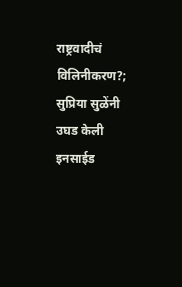राष्ट्रवादीचं विलिनीकरण?; सुप्रिया सुळेंनी उघड केली इनसाईड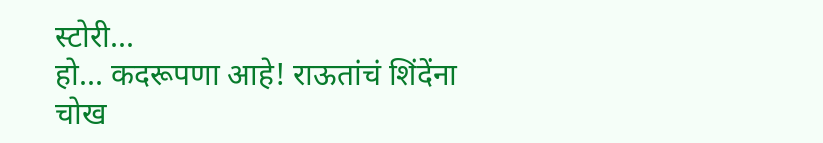स्टोरी...
हो... कदरूपणा आहे! राऊतांचं शिंदेंना चोख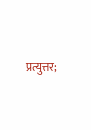प्रत्युत्तर;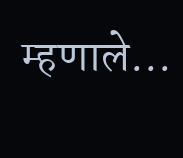म्हणाले...